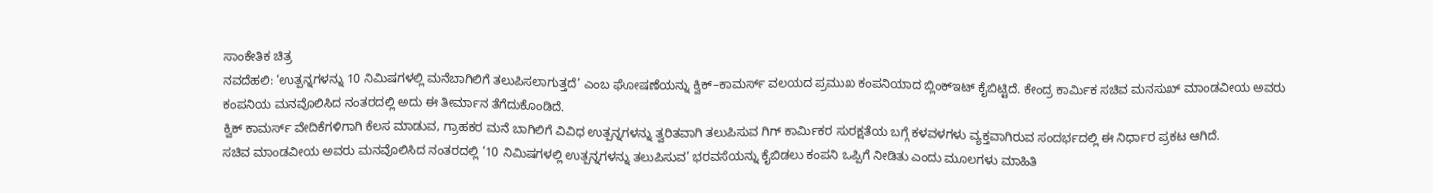ಸಾಂಕೇತಿಕ ಚಿತ್ರ
ನವದೆಹಲಿ: ‘ಉತ್ಪನ್ನಗಳನ್ನು 10 ನಿಮಿಷಗಳಲ್ಲಿ ಮನೆಬಾಗಿಲಿಗೆ ತಲುಪಿಸಲಾಗುತ್ತದೆ’ ಎಂಬ ಘೋಷಣೆಯನ್ನು ಕ್ವಿಕ್–ಕಾಮರ್ಸ್ ವಲಯದ ಪ್ರಮುಖ ಕಂಪನಿಯಾದ ಬ್ಲಿಂಕ್ಇಟ್ ಕೈಬಿಟ್ಟಿದೆ. ಕೇಂದ್ರ ಕಾರ್ಮಿಕ ಸಚಿವ ಮನಸುಖ್ ಮಾಂಡವೀಯ ಅವರು ಕಂಪನಿಯ ಮನವೊಲಿಸಿದ ನಂತರದಲ್ಲಿ ಅದು ಈ ತೀರ್ಮಾನ ತೆಗೆದುಕೊಂಡಿದೆ.
ಕ್ವಿಕ್ ಕಾಮರ್ಸ್ ವೇದಿಕೆಗಳಿಗಾಗಿ ಕೆಲಸ ಮಾಡುವ, ಗ್ರಾಹಕರ ಮನೆ ಬಾಗಿಲಿಗೆ ವಿವಿಧ ಉತ್ಪನ್ನಗಳನ್ನು ತ್ವರಿತವಾಗಿ ತಲುಪಿಸುವ ಗಿಗ್ ಕಾರ್ಮಿಕರ ಸುರಕ್ಷತೆಯ ಬಗ್ಗೆ ಕಳವಳಗಳು ವ್ಯಕ್ತವಾಗಿರುವ ಸಂದರ್ಭದಲ್ಲಿ ಈ ನಿರ್ಧಾರ ಪ್ರಕಟ ಆಗಿದೆ.
ಸಚಿವ ಮಾಂಡವೀಯ ಅವರು ಮನವೊಲಿಸಿದ ನಂತರದಲ್ಲಿ ‘10 ನಿಮಿಷಗಳಲ್ಲಿ ಉತ್ಪನ್ನಗಳನ್ನು ತಲುಪಿಸುವ’ ಭರವಸೆಯನ್ನು ಕೈಬಿಡಲು ಕಂಪನಿ ಒಪ್ಪಿಗೆ ನೀಡಿತು ಎಂದು ಮೂಲಗಳು ಮಾಹಿತಿ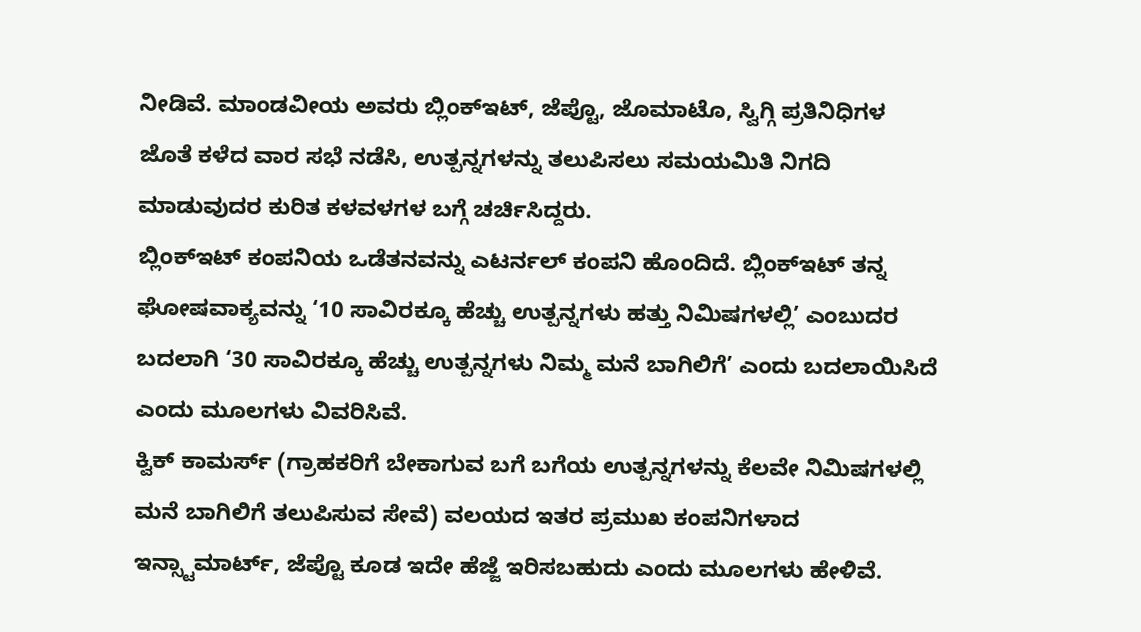ನೀಡಿವೆ. ಮಾಂಡವೀಯ ಅವರು ಬ್ಲಿಂಕ್ಇಟ್, ಜೆಪ್ಟೊ, ಜೊಮಾಟೊ, ಸ್ವಿಗ್ಗಿ ಪ್ರತಿನಿಧಿಗಳ ಜೊತೆ ಕಳೆದ ವಾರ ಸಭೆ ನಡೆಸಿ, ಉತ್ಪನ್ನಗಳನ್ನು ತಲುಪಿಸಲು ಸಮಯಮಿತಿ ನಿಗದಿ ಮಾಡುವುದರ ಕುರಿತ ಕಳವಳಗಳ ಬಗ್ಗೆ ಚರ್ಚಿಸಿದ್ದರು.
ಬ್ಲಿಂಕ್ಇಟ್ ಕಂಪನಿಯ ಒಡೆತನವನ್ನು ಎಟರ್ನಲ್ ಕಂಪನಿ ಹೊಂದಿದೆ. ಬ್ಲಿಂಕ್ಇಟ್ ತನ್ನ ಘೋಷವಾಕ್ಯವನ್ನು ‘10 ಸಾವಿರಕ್ಕೂ ಹೆಚ್ಚು ಉತ್ಪನ್ನಗಳು ಹತ್ತು ನಿಮಿಷಗಳಲ್ಲಿ’ ಎಂಬುದರ ಬದಲಾಗಿ ‘30 ಸಾವಿರಕ್ಕೂ ಹೆಚ್ಚು ಉತ್ಪನ್ನಗಳು ನಿಮ್ಮ ಮನೆ ಬಾಗಿಲಿಗೆ’ ಎಂದು ಬದಲಾಯಿಸಿದೆ ಎಂದು ಮೂಲಗಳು ವಿವರಿಸಿವೆ.
ಕ್ವಿಕ್ ಕಾಮರ್ಸ್ (ಗ್ರಾಹಕರಿಗೆ ಬೇಕಾಗುವ ಬಗೆ ಬಗೆಯ ಉತ್ಪನ್ನಗಳನ್ನು ಕೆಲವೇ ನಿಮಿಷಗಳಲ್ಲಿ ಮನೆ ಬಾಗಿಲಿಗೆ ತಲುಪಿಸುವ ಸೇವೆ) ವಲಯದ ಇತರ ಪ್ರಮುಖ ಕಂಪನಿಗಳಾದ ಇನ್ಸ್ಟಾಮಾರ್ಟ್, ಜೆಪ್ಟೊ ಕೂಡ ಇದೇ ಹೆಜ್ಜೆ ಇರಿಸಬಹುದು ಎಂದು ಮೂಲಗಳು ಹೇಳಿವೆ.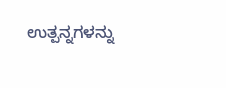ಉತ್ಪನ್ನಗಳನ್ನು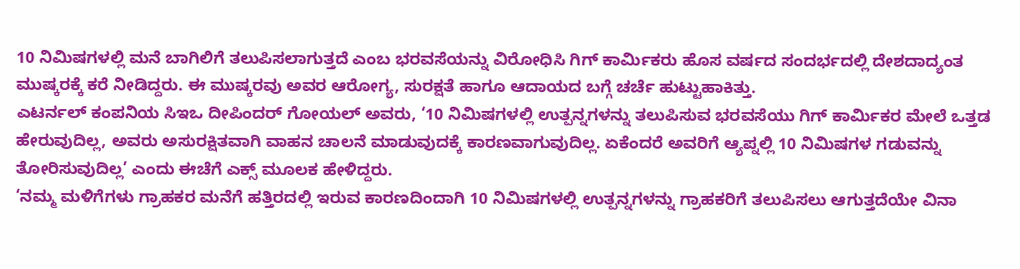10 ನಿಮಿಷಗಳಲ್ಲಿ ಮನೆ ಬಾಗಿಲಿಗೆ ತಲುಪಿಸಲಾಗುತ್ತದೆ ಎಂಬ ಭರವಸೆಯನ್ನು ವಿರೋಧಿಸಿ ಗಿಗ್ ಕಾರ್ಮಿಕರು ಹೊಸ ವರ್ಷದ ಸಂದರ್ಭದಲ್ಲಿ ದೇಶದಾದ್ಯಂತ ಮುಷ್ಕರಕ್ಕೆ ಕರೆ ನೀಡಿದ್ದರು. ಈ ಮುಷ್ಕರವು ಅವರ ಆರೋಗ್ಯ, ಸುರಕ್ಷತೆ ಹಾಗೂ ಆದಾಯದ ಬಗ್ಗೆ ಚರ್ಚೆ ಹುಟ್ಟುಹಾಕಿತ್ತು.
ಎಟರ್ನಲ್ ಕಂಪನಿಯ ಸಿಇಒ ದೀಪಿಂದರ್ ಗೋಯಲ್ ಅವರು, ‘10 ನಿಮಿಷಗಳಲ್ಲಿ ಉತ್ಪನ್ನಗಳನ್ನು ತಲುಪಿಸುವ ಭರವಸೆಯು ಗಿಗ್ ಕಾರ್ಮಿಕರ ಮೇಲೆ ಒತ್ತಡ ಹೇರುವುದಿಲ್ಲ, ಅವರು ಅಸುರಕ್ಷಿತವಾಗಿ ವಾಹನ ಚಾಲನೆ ಮಾಡುವುದಕ್ಕೆ ಕಾರಣವಾಗುವುದಿಲ್ಲ. ಏಕೆಂದರೆ ಅವರಿಗೆ ಆ್ಯಪ್ನಲ್ಲಿ 10 ನಿಮಿಷಗಳ ಗಡುವನ್ನು ತೋರಿಸುವುದಿಲ್ಲ’ ಎಂದು ಈಚೆಗೆ ಎಕ್ಸ್ ಮೂಲಕ ಹೇಳಿದ್ದರು.
‘ನಮ್ಮ ಮಳಿಗೆಗಳು ಗ್ರಾಹಕರ ಮನೆಗೆ ಹತ್ತಿರದಲ್ಲಿ ಇರುವ ಕಾರಣದಿಂದಾಗಿ 10 ನಿಮಿಷಗಳಲ್ಲಿ ಉತ್ಪನ್ನಗಳನ್ನು ಗ್ರಾಹಕರಿಗೆ ತಲುಪಿಸಲು ಆಗುತ್ತದೆಯೇ ವಿನಾ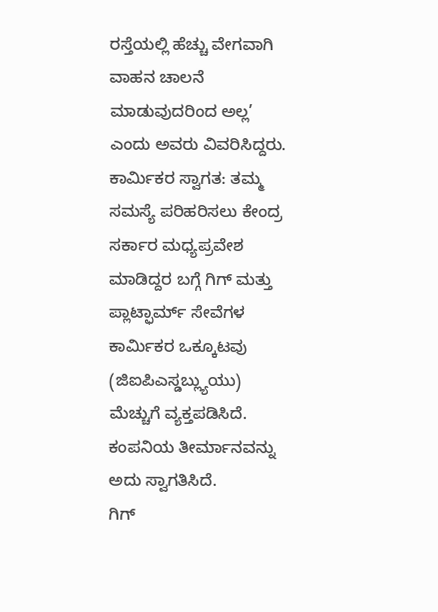ರಸ್ತೆಯಲ್ಲಿ ಹೆಚ್ಚು ವೇಗವಾಗಿ ವಾಹನ ಚಾಲನೆ ಮಾಡುವುದರಿಂದ ಅಲ್ಲ’ ಎಂದು ಅವರು ವಿವರಿಸಿದ್ದರು.
ಕಾರ್ಮಿಕರ ಸ್ವಾಗತ: ತಮ್ಮ ಸಮಸ್ಯೆ ಪರಿಹರಿಸಲು ಕೇಂದ್ರ ಸರ್ಕಾರ ಮಧ್ಯಪ್ರವೇಶ ಮಾಡಿದ್ದರ ಬಗ್ಗೆ ಗಿಗ್ ಮತ್ತು ಪ್ಲಾಟ್ಫಾರ್ಮ್ ಸೇವೆಗಳ ಕಾರ್ಮಿಕರ ಒಕ್ಕೂಟವು (ಜಿಐಪಿಎಸ್ಡಬ್ಲ್ಯುಯು) ಮೆಚ್ಚುಗೆ ವ್ಯಕ್ತಪಡಿಸಿದೆ. ಕಂಪನಿಯ ತೀರ್ಮಾನವನ್ನು ಅದು ಸ್ವಾಗತಿಸಿದೆ.
ಗಿಗ್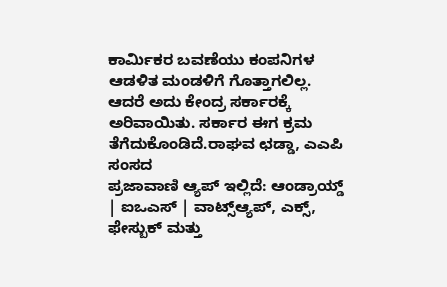ಕಾರ್ಮಿಕರ ಬವಣೆಯು ಕಂಪನಿಗಳ ಆಡಳಿತ ಮಂಡಳಿಗೆ ಗೊತ್ತಾಗಲಿಲ್ಲ. ಆದರೆ ಅದು ಕೇಂದ್ರ ಸರ್ಕಾರಕ್ಕೆ ಅರಿವಾಯಿತು. ಸರ್ಕಾರ ಈಗ ಕ್ರಮ ತೆಗೆದುಕೊಂಡಿದೆ.ರಾಘವ ಛಡ್ಡಾ, ಎಎಪಿ ಸಂಸದ
ಪ್ರಜಾವಾಣಿ ಆ್ಯಪ್ ಇಲ್ಲಿದೆ: ಆಂಡ್ರಾಯ್ಡ್ | ಐಒಎಸ್ | ವಾಟ್ಸ್ಆ್ಯಪ್, ಎಕ್ಸ್, ಫೇಸ್ಬುಕ್ ಮತ್ತು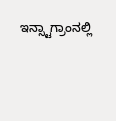ಇನ್ಸ್ಟಾಗ್ರಾಂನಲ್ಲಿ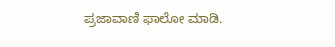ಪ್ರಜಾವಾಣಿ ಫಾಲೋ ಮಾಡಿ.